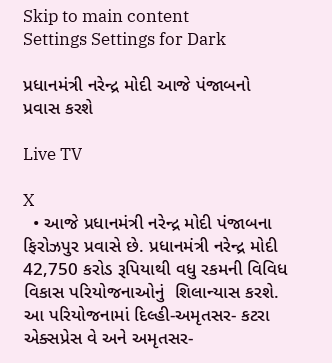Skip to main content
Settings Settings for Dark

પ્રધાનમંત્રી નરેન્દ્ર મોદી આજે પંજાબનો પ્રવાસ કરશે

Live TV

X
  • આજે પ્રધાનમંત્રી નરેન્દ્ર મોદી પંજાબના ફિરોઝપુર પ્રવાસે છે. પ્રધાનમંત્રી નરેન્દ્ર મોદી 42,750 કરોડ રૂપિયાથી વધુ રકમની વિવિધ વિકાસ પરિયોજનાઓનું  શિલાન્યાસ કરશે. આ પરિયોજનામાં દિલ્હી-અમૃતસર- કટરા એક્સપ્રેસ વે અને અમૃતસર-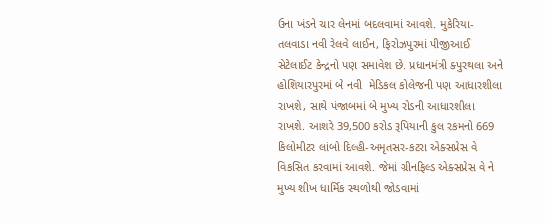ઉના ખંડને ચાર લેનમાં બદલવામાં આવશે. મુકેરિયા-તલવાડા નવી રેલવે લાઈન, ફિરોઝપુરમાં પીજીઆઈ સેટેલાઈટ કેન્દ્રનો પણ સમાવેશ છે. પ્રધાનમંત્રી ક્પુરથલા અને હોશિયારપુરમાં બે નવી  મેડિકલ કોલેજની પણ આધારશીલા રાખશે, સાથે પંજાબમાં બે મુખ્ય રોડની આધારશીલા રાખશે. આશરે 39,500 કરોડ રૂપિયાની કુલ રકમનો 669 કિલોમીટર લાંબો દિલ્હી-અમૃતસર-કટરા એક્સપ્રેસ વે વિકસિત કરવામાં આવશે. જેમાં ગ્રીનફિલ્ડ એક્સપ્રેસ વે ને મુખ્ય શીખ ધાર્મિક સ્થળોથી જોડવામાં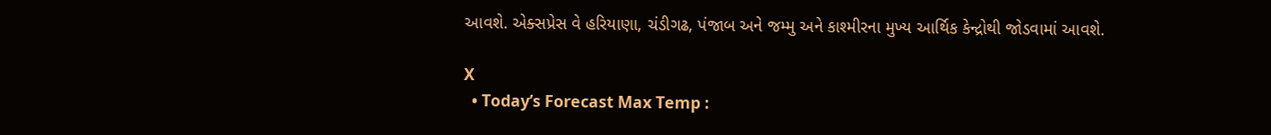આવશે. એક્સપ્રેસ વે હરિયાણા, ચંડીગઢ, પંજાબ અને જમ્મુ અને કાશ્મીરના મુખ્ય આર્થિક કેન્દ્રોથી જોડવામાં આવશે.

X
  • Today’s Forecast Max Temp :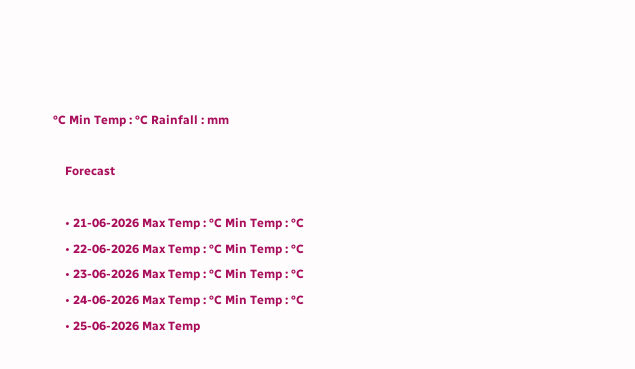°C Min Temp : °C Rainfall : mm

    Forecast

    • 21-06-2026 Max Temp : °C Min Temp : °C
    • 22-06-2026 Max Temp : °C Min Temp : °C
    • 23-06-2026 Max Temp : °C Min Temp : °C
    • 24-06-2026 Max Temp : °C Min Temp : °C
    • 25-06-2026 Max Temp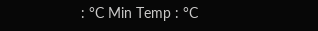: °C Min Temp : °C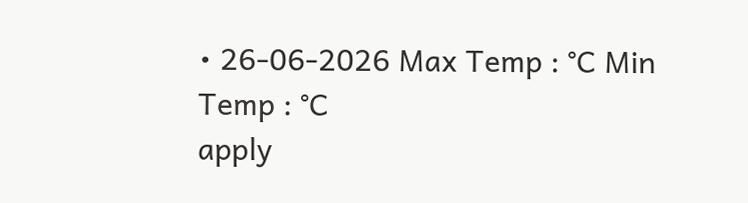• 26-06-2026 Max Temp : °C Min Temp : °C
apply